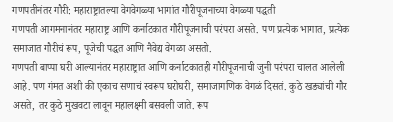गणपतीनंतर गौरी: महाराष्ट्रातल्या वेगवेगळ्या भागांत गौरीपूजनाच्या वेगळ्या पद्धती
गणपती आगमनानंतर महाराष्ट्र आणि कर्नाटकात गौरीपूजनाची परंपरा असते. पण प्रत्येक भागात, प्रत्येक समाजात गौरीचं रूप, पूजेची पद्धत आणि नैवेद्य वेगळा असतो.
गणपती बाप्पा घरी आल्यानंतर महाराष्ट्रात आणि कर्नाटकातही गौरीपूजनाची जुनी परंपरा चालत आलेली आहे. पण गंमत अशी की एकाच सणाचं स्वरूप घरोघरी, समाजागणिक वेगळं दिसतं. कुठे खड्यांची गौर असते, तर कुठे मुखवटा लावून महालक्ष्मी बसवली जाते. रूप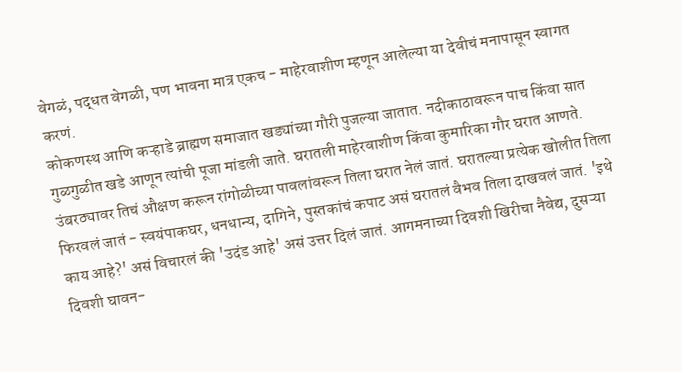वेगळं, पद्धत वेगळी, पण भावना मात्र एकच - माहेरवाशीण म्हणून आलेल्या या देवीचं मनापासून स्वागत करणं.
कोकणस्थ आणि कऱ्हाडे ब्राह्मण समाजात खड्यांच्या गौरी पुजल्या जातात. नदीकाठावरून पाच किंवा सात गुळगुळीत खडे आणून त्यांची पूजा मांडली जाते. घरातली माहेरवाशीण किंवा कुमारिका गौर घरात आणते. उंबरठ्यावर तिचं औक्षण करून रांगोळीच्या पावलांवरून तिला घरात नेलं जातं. घरातल्या प्रत्येक खोलीत तिला फिरवलं जातं - स्वयंपाकघर, धनधान्य, दागिने, पुस्तकांचं कपाट असं घरातलं वैभव तिला दाखवलं जातं. 'इथे काय आहे?' असं विचारलं की 'उदंड आहे' असं उत्तर दिलं जातं. आगमनाच्या दिवशी खिरीचा नैवेद्य, दुसऱ्या दिवशी घावन-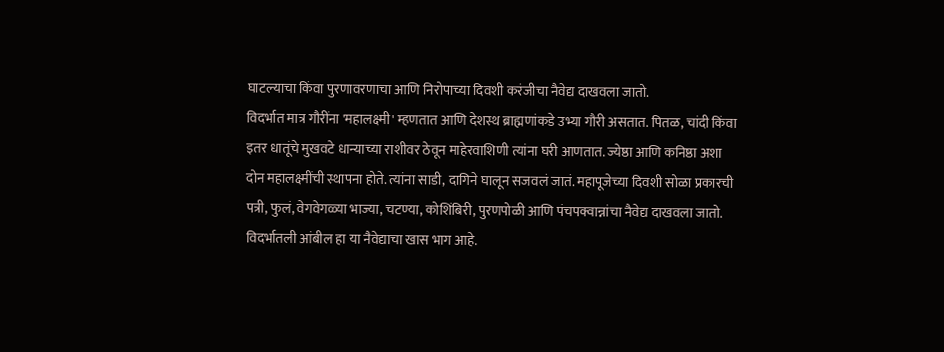घाटल्याचा किंवा पुरणावरणाचा आणि निरोपाच्या दिवशी करंजीचा नैवेद्य दाखवला जातो.
विदर्भात मात्र गौरींना 'महालक्ष्मी' म्हणतात आणि देशस्थ ब्राह्मणांकडे उभ्या गौरी असतात. पितळ, चांदी किंवा इतर धातूंचे मुखवटे धान्याच्या राशीवर ठेवून माहेरवाशिणी त्यांना घरी आणतात. ज्येष्ठा आणि कनिष्ठा अशा दोन महालक्ष्मींची स्थापना होते. त्यांना साडी, दागिने घालून सजवलं जातं. महापूजेच्या दिवशी सोळा प्रकारची पत्री, फुलं, वेगवेगळ्या भाज्या, चटण्या, कोशिंबिरी, पुरणपोळी आणि पंचपक्वान्नांचा नैवेद्य दाखवला जातो. विदर्भातली आंबील हा या नैवेद्याचा खास भाग आहे.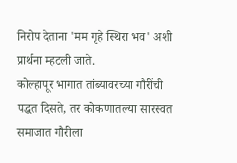निरोप देताना 'मम गृहे स्थिरा भव' अशी प्रार्थना म्हटली जाते.
कोल्हापूर भागात तांब्यावरच्या गौरींची पद्धत दिसते, तर कोकणातल्या सारस्वत समाजात गौरीला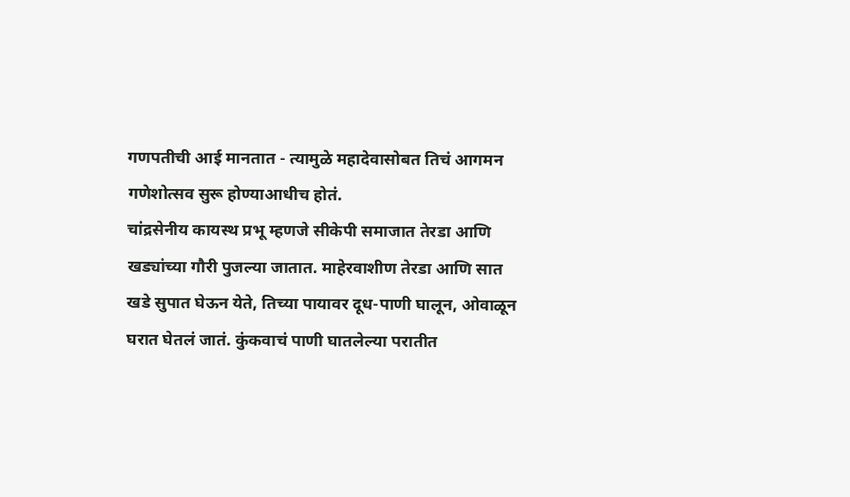गणपतीची आई मानतात - त्यामुळे महादेवासोबत तिचं आगमन गणेशोत्सव सुरू होण्याआधीच होतं.
चांद्रसेनीय कायस्थ प्रभू म्हणजे सीकेपी समाजात तेरडा आणि खड्यांच्या गौरी पुजल्या जातात. माहेरवाशीण तेरडा आणि सात खडे सुपात घेऊन येते, तिच्या पायावर दूध-पाणी घालून, ओवाळून घरात घेतलं जातं. कुंकवाचं पाणी घातलेल्या परातीत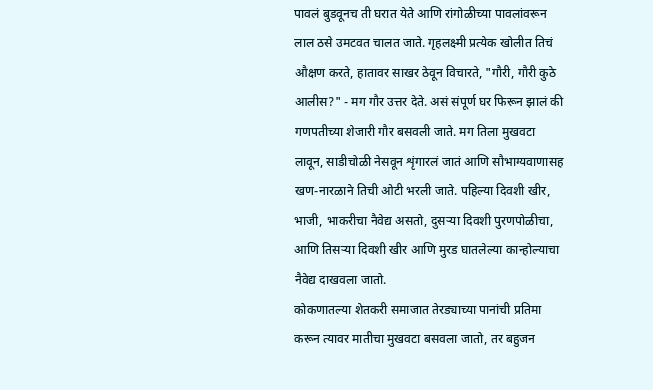पावलं बुडवूनच ती घरात येते आणि रांगोळीच्या पावलांवरून लाल ठसे उमटवत चालत जाते. गृहलक्ष्मी प्रत्येक खोलीत तिचं औक्षण करते, हातावर साखर ठेवून विचारते, "गौरी, गौरी कुठे आलीस?" - मग गौर उत्तर देते. असं संपूर्ण घर फिरून झालं की गणपतीच्या शेजारी गौर बसवली जाते. मग तिला मुखवटा लावून, साडीचोळी नेसवून शृंगारलं जातं आणि सौभाग्यवाणासह खण-नारळाने तिची ओटी भरली जाते. पहिल्या दिवशी खीर, भाजी, भाकरीचा नैवेद्य असतो, दुसऱ्या दिवशी पुरणपोळीचा, आणि तिसऱ्या दिवशी खीर आणि मुरड घातलेल्या कान्होल्याचा नैवेद्य दाखवला जातो.
कोकणातल्या शेतकरी समाजात तेरड्याच्या पानांची प्रतिमा करून त्यावर मातीचा मुखवटा बसवला जातो, तर बहुजन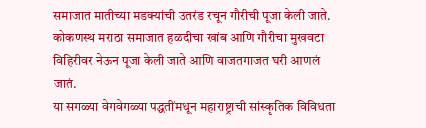समाजात मातीच्या मडक्यांची उतरंड रचून गौरीची पूजा केली जाते. कोकणस्थ मराठा समाजात हळदीचा खांब आणि गौरीचा मुखवटा विहिरीवर नेऊन पूजा केली जाते आणि वाजतगाजत घरी आणलं जातं.
या सगळ्या वेगवेगळ्या पद्धतींमधून महाराष्ट्राची सांस्कृतिक विविधता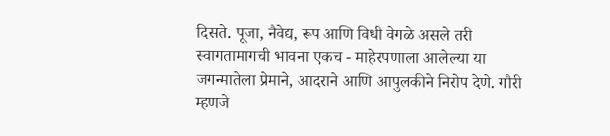दिसते. पूजा, नैवेद्य, रूप आणि विधी वेगळे असले तरी स्वागतामागची भावना एकच - माहेरपणाला आलेल्या या जगन्मातेला प्रेमाने, आदराने आणि आपुलकीने निरोप देणे. गौरी म्हणजे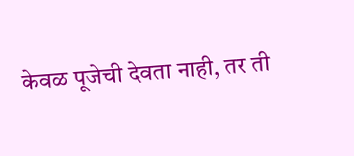केवळ पूजेची देवता नाही, तर ती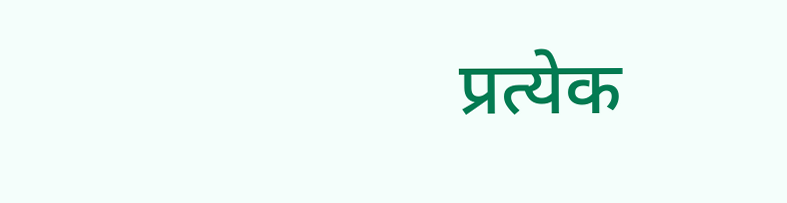प्रत्येक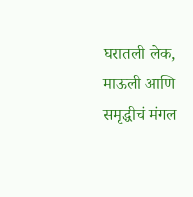घरातली लेक, माऊली आणि समृद्धीचं मंगल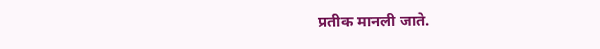प्रतीक मानली जाते.